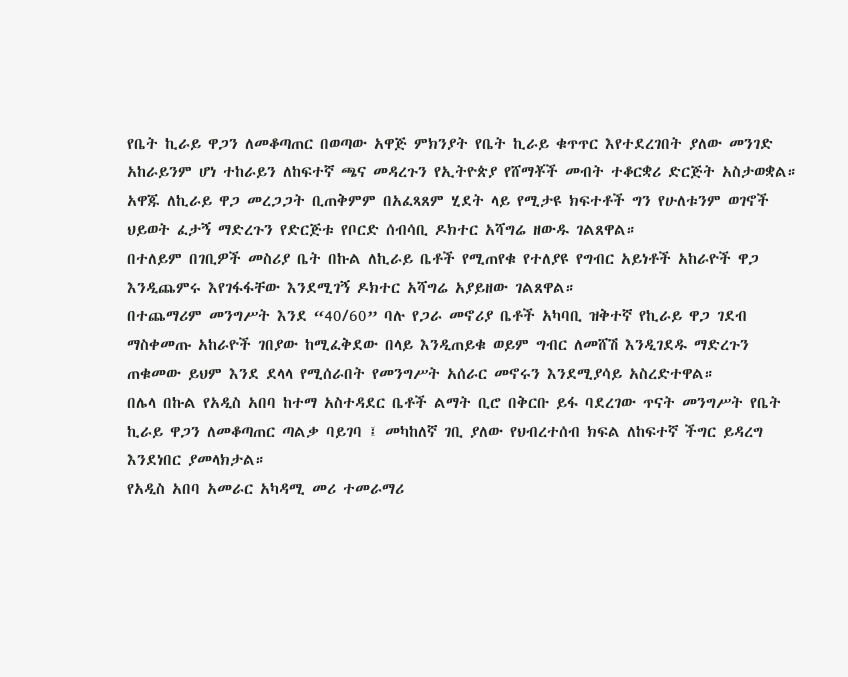የቤት ኪራይ ዋጋን ለመቆጣጠር በወጣው አዋጅ ምክንያት የቤት ኪራይ ቁጥጥር እየተደረገበት ያለው መንገድ አከራይንም ሆነ ተከራይን ለከፍተኛ ጫና መዳረጉን የኢትዮጵያ የሸማቾች መብት ተቆርቋሪ ድርጅት አስታወቋል።
አዋጁ ለኪራይ ዋጋ መረጋጋት ቢጠቅምም በአፈጻጸም ሂደት ላይ የሚታዩ ክፍተቶች ግን የሁለቱንም ወገኖች ህይወት ፈታኝ ማድረጉን የድርጅቱ የቦርድ ሰብሳቢ ዶክተር አሻግሬ ዘውዱ ገልጸዋል።
በተለይም በገቢዎች መስሪያ ቤት በኩል ለኪራይ ቤቶች የሚጠየቁ የተለያዩ የግብር አይነቶች አከራዮች ዋጋ እንዲጨምሩ እየገፋፋቸው እንደሚገኝ ዶክተር አሻግሬ አያይዘው ገልጸዋል።
በተጨማሪም መንግሥት እንደ “40/60” ባሉ የጋራ መኖሪያ ቤቶች አካባቢ ዝቅተኛ የኪራይ ዋጋ ገደብ ማስቀመጡ አከራዮች ገበያው ከሚፈቅደው በላይ እንዲጠይቁ ወይም ግብር ለመሸሽ እንዲገደዱ ማድረጉን ጠቁመው ይህም እንደ ደላላ የሚሰራበት የመንግሥት አሰራር መኖሩን እንደሚያሳይ አስረድተዋል።
በሌላ በኩል የአዲስ አበባ ከተማ አስተዳደር ቤቶች ልማት ቢሮ በቅርቡ ይፋ ባደረገው ጥናት መንግሥት የቤት ኪራይ ዋጋን ለመቆጣጠር ጣልቃ ባይገባ ፤ መካከለኛ ገቢ ያለው የህብረተሰብ ክፍል ለከፍተኛ ችግር ይዳረግ እንደነበር ያመላክታል።
የአዲስ አበባ አመራር አካዳሚ መሪ ተመራማሪ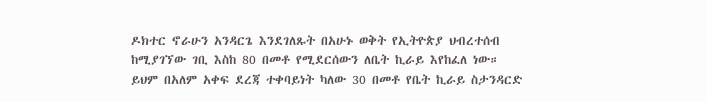ዶክተር ኖራሁን አንዳርጌ እንደገለጹት በአሁኑ ወቅት የኢትዮጵያ ህብረተሰብ ከሚያገኘው ገቢ እስከ 80 በመቶ የሚደርሰውን ለቤት ኪራይ እየከፈለ ነው።
ይህም በአለም አቀፍ ደረጃ ተቀባይነት ካለው 30 በመቶ የቤት ኪራይ ስታንዳርድ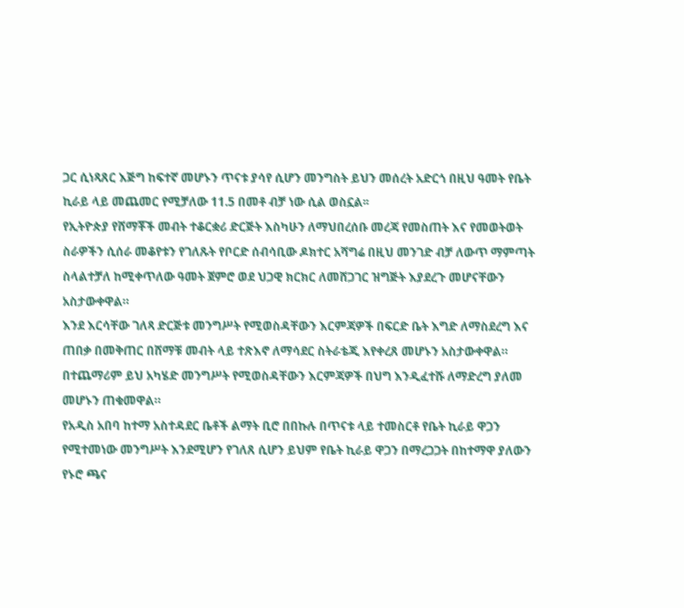ጋር ሲነጻጸር እጅግ ከፍተኛ መሆኑን ጥናቱ ያሳየ ሲሆን መንግስት ይህን መሰረት አድርጎ በዚህ ዓመት የቤት ኪራይ ላይ መጨመር የሚቻለው 11.5 በመቶ ብቻ ነው ሲል ወስኗል፡፡
የኢትዮጵያ የሸማቾች መብት ተቆርቋሪ ድርጅት እስካሁን ለማህበረሰቡ መረጃ የመስጠት እና የመወትወት ስራዎችን ሲሰራ መቆየቱን የገለጹት የቦርድ ሰብሳቢው ዶክተር አሻግሬ በዚህ መንገድ ብቻ ለውጥ ማምጣት ስላልተቻለ ከሚቀጥለው ዓመት ጀምሮ ወደ ህጋዊ ክርክር ለመሸጋገር ዝግጅት እያደረጉ መሆናቸውን አስታውቀዋል።
እንደ እርሳቸው ገለጻ ድርጅቱ መንግሥት የሚወስዳቸውን እርምጃዎች በፍርድ ቤት እግድ ለማስደረግ እና ጠበቃ በመቅጠር በሸማቹ መብት ላይ ተጽእኖ ለማሳደር ስትራቴጂ እየቀረጸ መሆኑን አስታውቀዋል።
በተጨማሪም ይህ አካሄድ መንግሥት የሚወስዳቸውን እርምጃዎች በህግ እንዲፈተሹ ለማድረግ ያለመ መሆኑን ጠቁመዋል።
የአዲስ አበባ ከተማ አስተዳደር ቤቶች ልማት ቢሮ በበኩሉ በጥናቱ ላይ ተመስርቶ የቤት ኪራይ ዋጋን የሚተመነው መንግሥት እንደሚሆን የገለጸ ሲሆን ይህም የቤት ኪራይ ዋጋን በማረጋጋት በከተማዋ ያለውን የኑሮ ጫና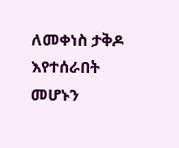ለመቀነስ ታቅዶ እየተሰራበት መሆኑን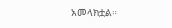አመላክቷል።